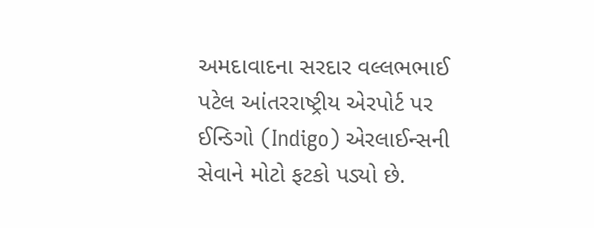અમદાવાદના સરદાર વલ્લભભાઈ પટેલ આંતરરાષ્ટ્રીય એરપોર્ટ પર ઈન્ડિગો (Indigo) એરલાઈન્સની સેવાને મોટો ફટકો પડ્યો છે.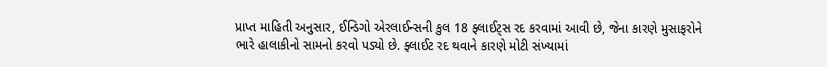પ્રાપ્ત માહિતી અનુસાર, ઈન્ડિગો એરલાઈન્સની કુલ 18 ફ્લાઈટ્સ રદ કરવામાં આવી છે, જેના કારણે મુસાફરોને ભારે હાલાકીનો સામનો કરવો પડ્યો છે. ફ્લાઈટ રદ થવાને કારણે મોટી સંખ્યામાં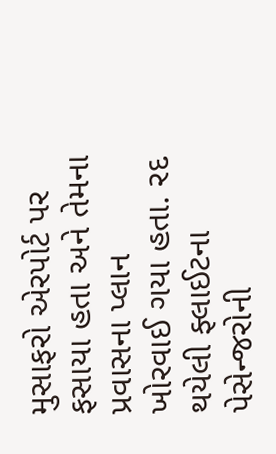મુસાફરો એરપોર્ટ પર ફસાયા હતા અને તેમના પ્રવાસના પ્લાન ખોરવાઈ ગયા હતા. રદ થયેલી ફ્લાઈટના પેસેન્જરોની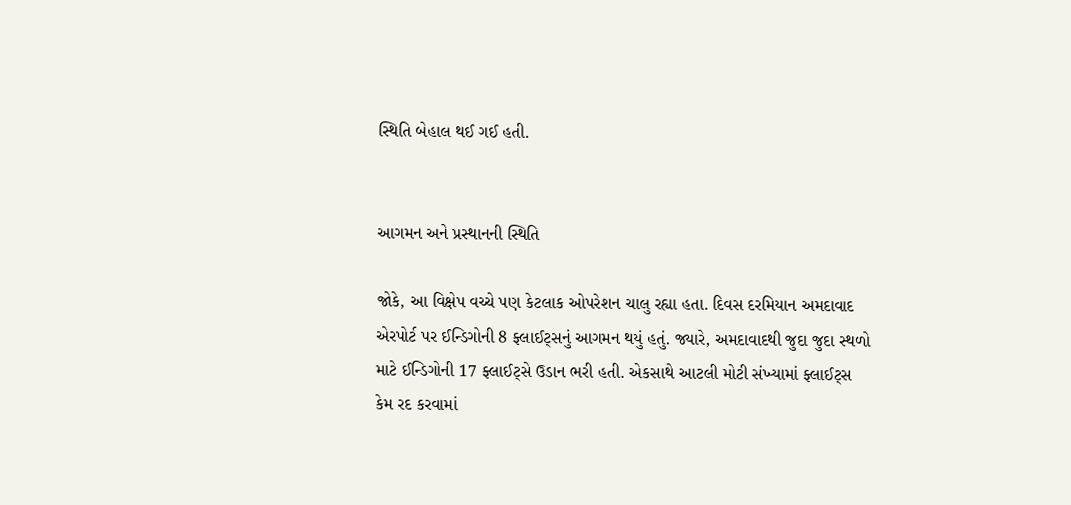સ્થિતિ બેહાલ થઈ ગઈ હતી.


આગમન અને પ્રસ્થાનની સ્થિતિ

જોકે, આ વિક્ષેપ વચ્ચે પણ કેટલાક ઓપરેશન ચાલુ રહ્યા હતા. દિવસ દરમિયાન અમદાવાદ એરપોર્ટ પર ઈન્ડિગોની 8 ફ્લાઈટ્સનું આગમન થયું હતું. જ્યારે, અમદાવાદથી જુદા જુદા સ્થળો માટે ઈન્ડિગોની 17 ફ્લાઈટ્સે ઉડાન ભરી હતી. એકસાથે આટલી મોટી સંખ્યામાં ફ્લાઈટ્સ કેમ રદ કરવામાં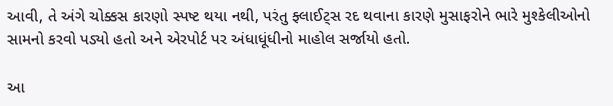આવી, તે અંગે ચોક્કસ કારણો સ્પષ્ટ થયા નથી, પરંતુ ફ્લાઈટ્સ રદ થવાના કારણે મુસાફરોને ભારે મુશ્કેલીઓનો સામનો કરવો પડ્યો હતો અને એરપોર્ટ પર અંધાધૂંધીનો માહોલ સર્જાયો હતો.

આ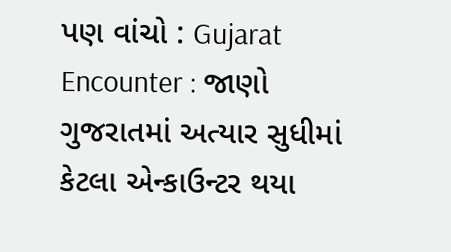પણ વાંચો : Gujarat Encounter : જાણો ગુજરાતમાં અત્યાર સુધીમાં કેટલા એન્કાઉન્ટર થયા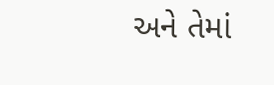અને તેમાં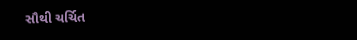સૌથી ચર્ચિત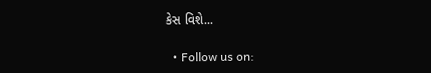કેસ વિશે...

  • Follow us on: